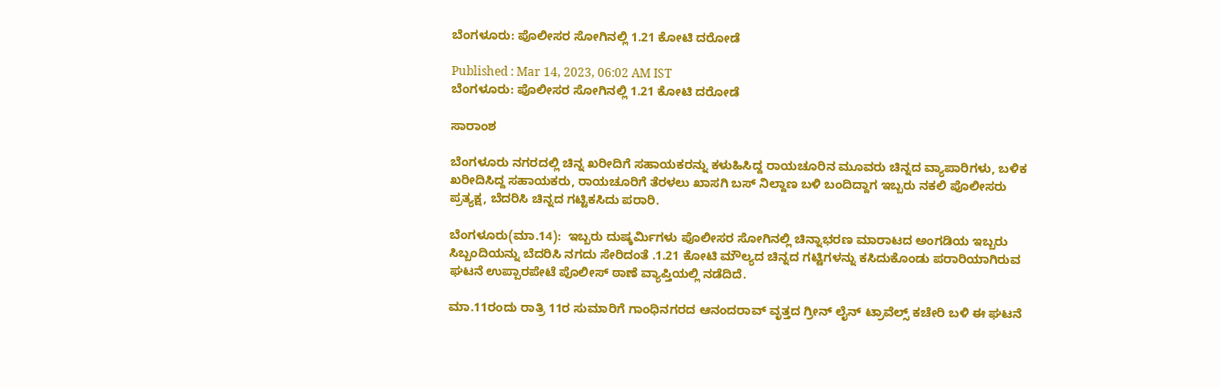ಬೆಂಗಳೂರು: ಪೊಲೀಸರ ಸೋಗಿನಲ್ಲಿ 1.21 ಕೋಟಿ ದರೋಡೆ

Published : Mar 14, 2023, 06:02 AM IST
ಬೆಂಗಳೂರು: ಪೊಲೀಸರ ಸೋಗಿನಲ್ಲಿ 1.21 ಕೋಟಿ ದರೋಡೆ

ಸಾರಾಂಶ

ಬೆಂಗಳೂರು ನಗರದಲ್ಲಿ ಚಿನ್ನ ಖರೀದಿಗೆ ಸಹಾಯಕರನ್ನು ಕಳುಹಿಸಿದ್ದ ರಾಯಚೂರಿನ ಮೂವರು ಚಿನ್ನದ ವ್ಯಾಪಾರಿಗಳು, ಬಳಿಕ ಖರೀದಿಸಿದ್ದ ಸಹಾಯಕರು, ರಾಯಚೂರಿಗೆ ತೆರಳಲು ಖಾಸಗಿ ಬಸ್‌ ನಿಲ್ದಾಣ ಬಳಿ ಬಂದಿದ್ದಾಗ ಇಬ್ಬರು ನಕಲಿ ಪೊಲೀಸರು ಪ್ರತ್ಯಕ್ಷ, ಬೆದರಿಸಿ ಚಿನ್ನದ ಗಟ್ಟಿಕಸಿದು ಪರಾರಿ.

ಬೆಂಗಳೂರು(ಮಾ.14):  ಇಬ್ಬರು ದುಷ್ಕರ್ಮಿಗಳು ಪೊಲೀಸರ ಸೋಗಿನಲ್ಲಿ ಚಿನ್ನಾಭರಣ ಮಾರಾಟದ ಅಂಗಡಿಯ ಇಬ್ಬರು ಸಿಬ್ಬಂದಿಯನ್ನು ಬೆದರಿಸಿ ನಗದು ಸೇರಿದಂತೆ .1.21 ಕೋಟಿ ಮೌಲ್ಯದ ಚಿನ್ನದ ಗಟ್ಟಿಗಳನ್ನು ಕಸಿದುಕೊಂಡು ಪರಾರಿಯಾಗಿರುವ ಘಟನೆ ಉಪ್ಪಾರಪೇಟೆ ಪೊಲೀಸ್‌ ಠಾಣೆ ವ್ಯಾಪ್ತಿಯಲ್ಲಿ ನಡೆದಿದೆ.

ಮಾ.11ರಂದು ರಾತ್ರಿ 11ರ ಸುಮಾರಿಗೆ ಗಾಂಧಿನಗರದ ಆನಂದರಾವ್‌ ವೃತ್ತದ ಗ್ರೀನ್‌ ಲೈನ್‌ ಟ್ರಾವೆಲ್ಸ್‌ ಕಚೇರಿ ಬಳಿ ಈ ಘಟನೆ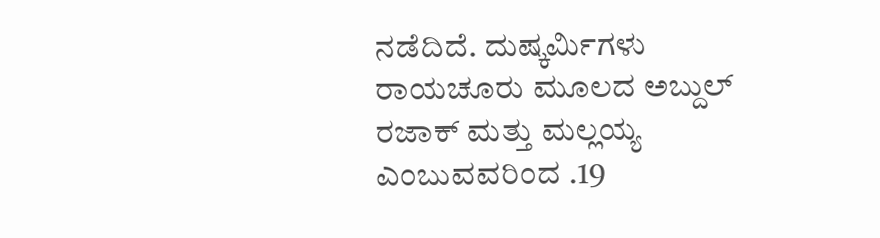ನಡೆದಿದೆ. ದುಷ್ಕರ್ಮಿಗಳು ರಾಯಚೂರು ಮೂಲದ ಅಬ್ದುಲ್‌ ರಜಾಕ್‌ ಮತ್ತು ಮಲ್ಲಯ್ಯ ಎಂಬುವವರಿಂದ .19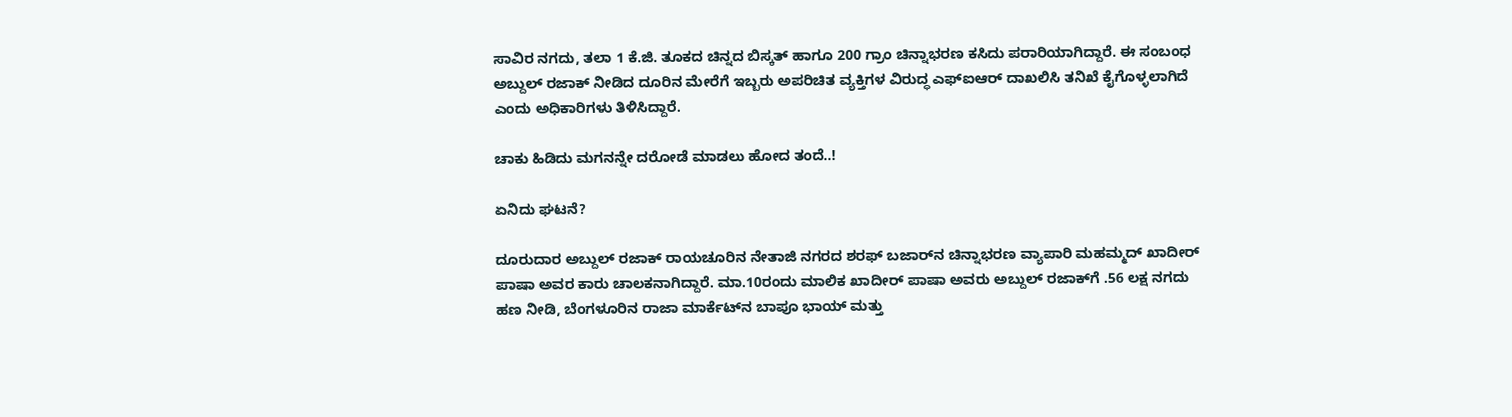ಸಾವಿರ ನಗದು, ತಲಾ 1 ಕೆ.ಜಿ. ತೂಕದ ಚಿನ್ನದ ಬಿಸ್ಕತ್‌ ಹಾಗೂ 200 ಗ್ರಾಂ ಚಿನ್ನಾಭರಣ ಕಸಿದು ಪರಾರಿಯಾಗಿದ್ದಾರೆ. ಈ ಸಂಬಂಧ ಅಬ್ದುಲ್‌ ರಜಾಕ್‌ ನೀಡಿದ ದೂರಿನ ಮೇರೆಗೆ ಇಬ್ಬರು ಅಪರಿಚಿತ ವ್ಯಕ್ತಿಗಳ ವಿರುದ್ಧ ಎಫ್‌ಐಆರ್‌ ದಾಖಲಿಸಿ ತನಿಖೆ ಕೈಗೊಳ್ಳಲಾಗಿದೆ ಎಂದು ಅಧಿಕಾರಿಗಳು ತಿಳಿಸಿದ್ದಾರೆ.

ಚಾಕು ಹಿಡಿದು ಮಗನನ್ನೇ ದರೋಡೆ ಮಾಡಲು ಹೋದ ತಂದೆ..!

ಏನಿದು ಘಟನೆ?

ದೂರುದಾರ ಅಬ್ದುಲ್‌ ರಜಾಕ್‌ ರಾಯಚೂರಿನ ನೇತಾಜಿ ನಗರದ ಶರಫ್‌ ಬಜಾರ್‌ನ ಚಿನ್ನಾಭರಣ ವ್ಯಾಪಾರಿ ಮಹಮ್ಮದ್‌ ಖಾದೀರ್‌ ಪಾಷಾ ಅವರ ಕಾರು ಚಾಲಕನಾಗಿದ್ದಾರೆ. ಮಾ.10ರಂದು ಮಾಲಿಕ ಖಾದೀರ್‌ ಪಾಷಾ ಅವರು ಅಬ್ದುಲ್‌ ರಜಾಕ್‌ಗೆ .56 ಲಕ್ಷ ನಗದು ಹಣ ನೀಡಿ, ಬೆಂಗಳೂರಿನ ರಾಜಾ ಮಾರ್ಕೆಟ್‌ನ ಬಾಪೂ ಭಾಯ್‌ ಮತ್ತು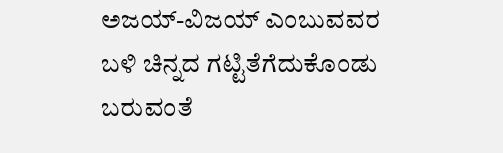ಅಜಯ್‌-ವಿಜಯ್‌ ಎಂಬುವವರ ಬಳಿ ಚಿನ್ನದ ಗಟ್ಟಿತೆಗೆದುಕೊಂಡು ಬರುವಂತೆ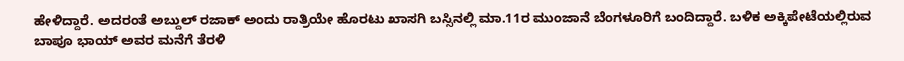ಹೇಳಿದ್ದಾರೆ. ಅದರಂತೆ ಅಬ್ದುಲ್‌ ರಜಾಕ್‌ ಅಂದು ರಾತ್ರಿಯೇ ಹೊರಟು ಖಾಸಗಿ ಬಸ್ಸಿನಲ್ಲಿ ಮಾ.11ರ ಮುಂಜಾನೆ ಬೆಂಗಳೂರಿಗೆ ಬಂದಿದ್ದಾರೆ. ಬಳಿಕ ಅಕ್ಕಿಪೇಟೆಯಲ್ಲಿರುವ ಬಾಪೂ ಭಾಯ್‌ ಅವರ ಮನೆಗೆ ತೆರಳಿ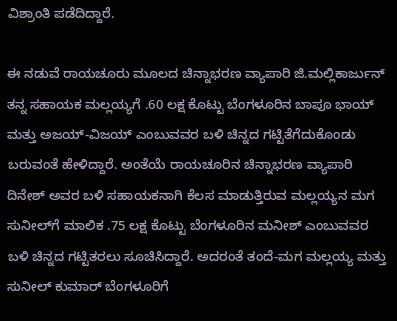ವಿಶ್ರಾಂತಿ ಪಡೆದಿದ್ದಾರೆ.

ಈ ನಡುವೆ ರಾಯಚೂರು ಮೂಲದ ಚಿನ್ನಾಭರಣ ವ್ಯಾಪಾರಿ ಜಿ.ಮಲ್ಲಿಕಾರ್ಜುನ್‌ ತನ್ನ ಸಹಾಯಕ ಮಲ್ಲಯ್ಯಗೆ .60 ಲಕ್ಷ ಕೊಟ್ಟು ಬೆಂಗಳೂರಿನ ಬಾಪೂ ಭಾಯ್‌ ಮತ್ತು ಅಜಯ್‌-ವಿಜಯ್‌ ಎಂಬುವವರ ಬಳಿ ಚಿನ್ನದ ಗಟ್ಟಿತೆಗೆದುಕೊಂಡು ಬರುವಂತೆ ಹೇಳಿದ್ದಾರೆ. ಅಂತೆಯೆ ರಾಯಚೂರಿನ ಚಿನ್ನಾಭರಣ ವ್ಯಾಪಾರಿ ದಿನೇಶ್‌ ಅವರ ಬಳಿ ಸಹಾಯಕನಾಗಿ ಕೆಲಸ ಮಾಡುತ್ತಿರುವ ಮಲ್ಲಯ್ಯನ ಮಗ ಸುನೀಲ್‌ಗೆ ಮಾಲಿಕ .75 ಲಕ್ಷ ಕೊಟ್ಟು ಬೆಂಗಳೂರಿನ ಮನೀಶ್‌ ಎಂಬುವವರ ಬಳಿ ಚಿನ್ನದ ಗಟ್ಟಿತರಲು ಸೂಚಿಸಿದ್ದಾರೆ. ಅದರಂತೆ ತಂದೆ-ಮಗ ಮಲ್ಲಯ್ಯ ಮತ್ತು ಸುನೀಲ್‌ ಕುಮಾರ್‌ ಬೆಂಗಳೂರಿಗೆ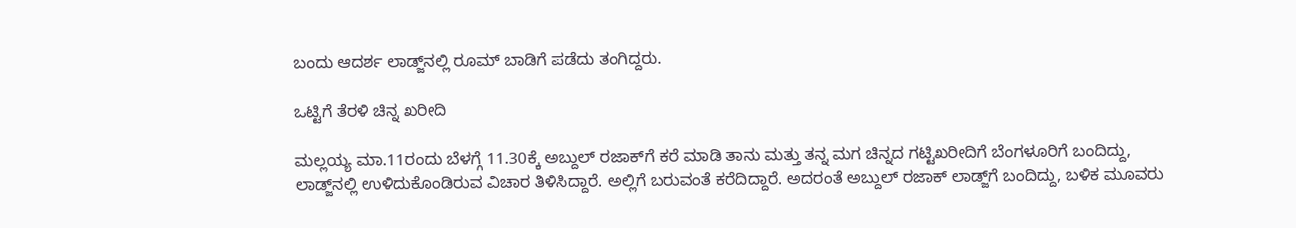ಬಂದು ಆದರ್ಶ ಲಾಡ್ಜ್‌ನಲ್ಲಿ ರೂಮ್‌ ಬಾಡಿಗೆ ಪಡೆದು ತಂಗಿದ್ದರು.

ಒಟ್ಟಿಗೆ ತೆರಳಿ ಚಿನ್ನ ಖರೀದಿ

ಮಲ್ಲಯ್ಯ ಮಾ.11ರಂದು ಬೆಳಗ್ಗೆ 11.30ಕ್ಕೆ ಅಬ್ದುಲ್‌ ರಜಾಕ್‌ಗೆ ಕರೆ ಮಾಡಿ ತಾನು ಮತ್ತು ತನ್ನ ಮಗ ಚಿನ್ನದ ಗಟ್ಟಿಖರೀದಿಗೆ ಬೆಂಗಳೂರಿಗೆ ಬಂದಿದ್ದು, ಲಾಡ್ಜ್‌ನಲ್ಲಿ ಉಳಿದುಕೊಂಡಿರುವ ವಿಚಾರ ತಿಳಿಸಿದ್ದಾರೆ. ಅಲ್ಲಿಗೆ ಬರುವಂತೆ ಕರೆದಿದ್ದಾರೆ. ಅದರಂತೆ ಅಬ್ದುಲ್‌ ರಜಾಕ್‌ ಲಾಡ್ಜ್‌ಗೆ ಬಂದಿದ್ದು, ಬಳಿಕ ಮೂವರು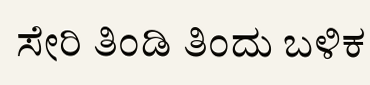ಸೇರಿ ತಿಂಡಿ ತಿಂದು ಬಳಿಕ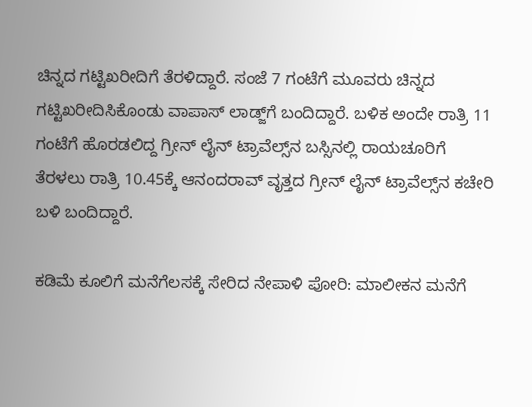ಚಿನ್ನದ ಗಟ್ಟಿಖರೀದಿಗೆ ತೆರಳಿದ್ದಾರೆ. ಸಂಜೆ 7 ಗಂಟೆಗೆ ಮೂವರು ಚಿನ್ನದ ಗಟ್ಟಿಖರೀದಿಸಿಕೊಂಡು ವಾಪಾಸ್‌ ಲಾಡ್ಜ್‌ಗೆ ಬಂದಿದ್ದಾರೆ. ಬಳಿಕ ಅಂದೇ ರಾತ್ರಿ 11 ಗಂಟೆಗೆ ಹೊರಡಲಿದ್ದ ಗ್ರೀನ್‌ ಲೈನ್‌ ಟ್ರಾವೆಲ್ಸ್‌ನ ಬಸ್ಸಿನಲ್ಲಿ ರಾಯಚೂರಿಗೆ ತೆರಳಲು ರಾತ್ರಿ 10.45ಕ್ಕೆ ಆನಂದರಾವ್‌ ವೃತ್ತದ ಗ್ರೀನ್‌ ಲೈನ್‌ ಟ್ರಾವೆಲ್ಸ್‌ನ ಕಚೇರಿ ಬಳಿ ಬಂದಿದ್ದಾರೆ.

ಕಡಿಮೆ ಕೂಲಿಗೆ ಮನೆಗೆಲಸಕ್ಕೆ ಸೇರಿದ ನೇಪಾಳಿ ಪೋರಿ: ಮಾಲೀಕನ ಮನೆಗೆ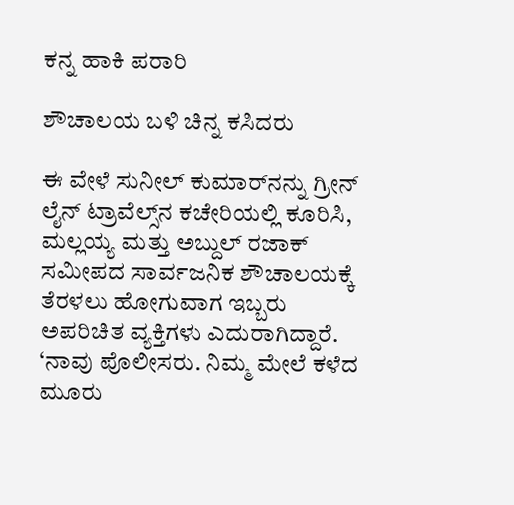ಕನ್ನ ಹಾಕಿ ಪರಾರಿ

ಶೌಚಾಲಯ ಬಳಿ ಚಿನ್ನ ಕಸಿದರು

ಈ ವೇಳೆ ಸುನೀಲ್‌ ಕುಮಾರ್‌ನನ್ನು ಗ್ರೀನ್‌ ಲೈನ್‌ ಟ್ರಾವೆಲ್ಸ್‌ನ ಕಚೇರಿಯಲ್ಲಿ ಕೂರಿಸಿ, ಮಲ್ಲಯ್ಯ ಮತ್ತು ಅಬ್ದುಲ್‌ ರಜಾಕ್‌ ಸಮೀಪದ ಸಾರ್ವಜನಿಕ ಶೌಚಾಲಯಕ್ಕೆ ತೆರಳಲು ಹೋಗುವಾಗ ಇಬ್ಬರು ಅಪರಿಚಿತ ವ್ಯಕ್ತಿಗಳು ಎದುರಾಗಿದ್ದಾರೆ. ‘ನಾವು ಪೊಲೀಸರು. ನಿಮ್ಮ ಮೇಲೆ ಕಳೆದ ಮೂರು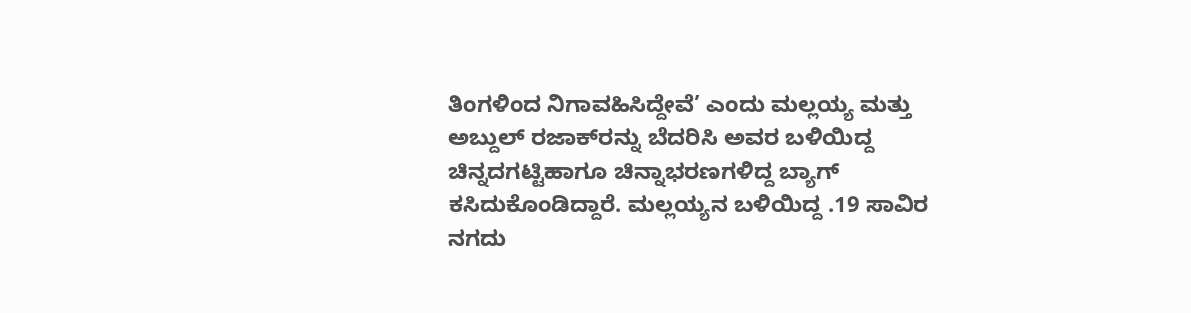ತಿಂಗಳಿಂದ ನಿಗಾವಹಿಸಿದ್ದೇವೆ’ ಎಂದು ಮಲ್ಲಯ್ಯ ಮತ್ತು ಅಬ್ದುಲ್‌ ರಜಾಕ್‌ರನ್ನು ಬೆದರಿಸಿ ಅವರ ಬಳಿಯಿದ್ದ ಚಿನ್ನದಗಟ್ಟಿಹಾಗೂ ಚಿನ್ನಾಭರಣಗಳಿದ್ದ ಬ್ಯಾಗ್‌ ಕಸಿದುಕೊಂಡಿದ್ದಾರೆ. ಮಲ್ಲಯ್ಯನ ಬಳಿಯಿದ್ದ .19 ಸಾವಿರ ನಗದು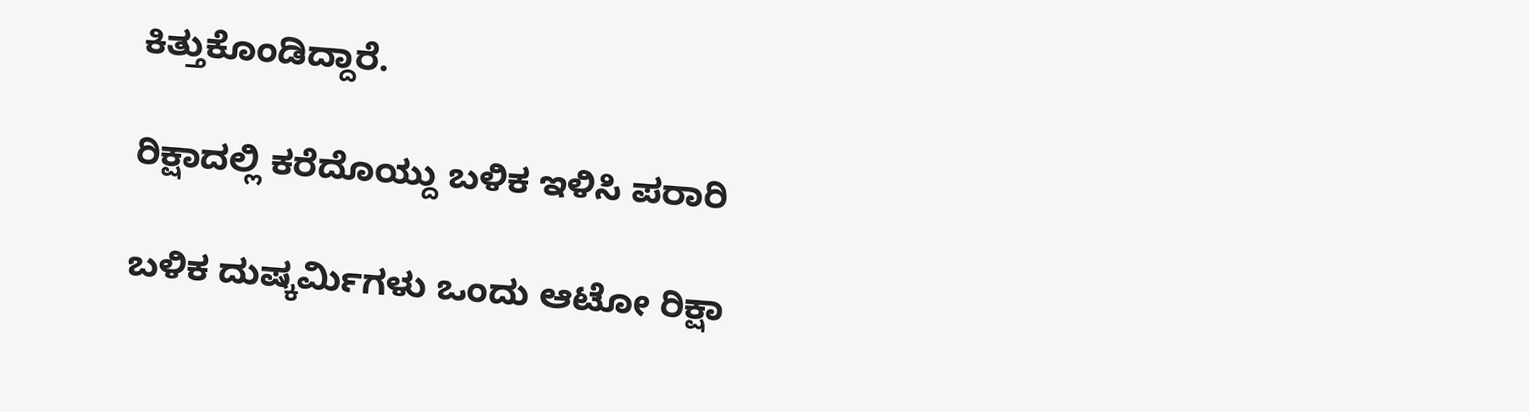ಕಿತ್ತುಕೊಂಡಿದ್ದಾರೆ.

ರಿಕ್ಷಾದಲ್ಲಿ ಕರೆದೊಯ್ದು ಬಳಿಕ ಇಳಿಸಿ ಪರಾರಿ

ಬಳಿಕ ದುಷ್ಕರ್ಮಿಗಳು ಒಂದು ಆಟೋ ರಿಕ್ಷಾ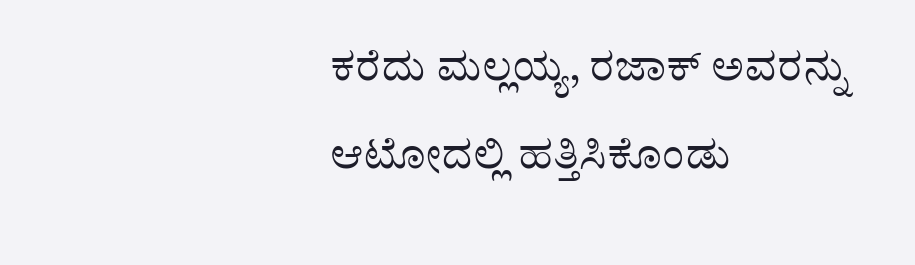ಕರೆದು ಮಲ್ಲಯ್ಯ, ರಜಾಕ್‌ ಅವರನ್ನು ಆಟೋದಲ್ಲಿ ಹತ್ತಿಸಿಕೊಂಡು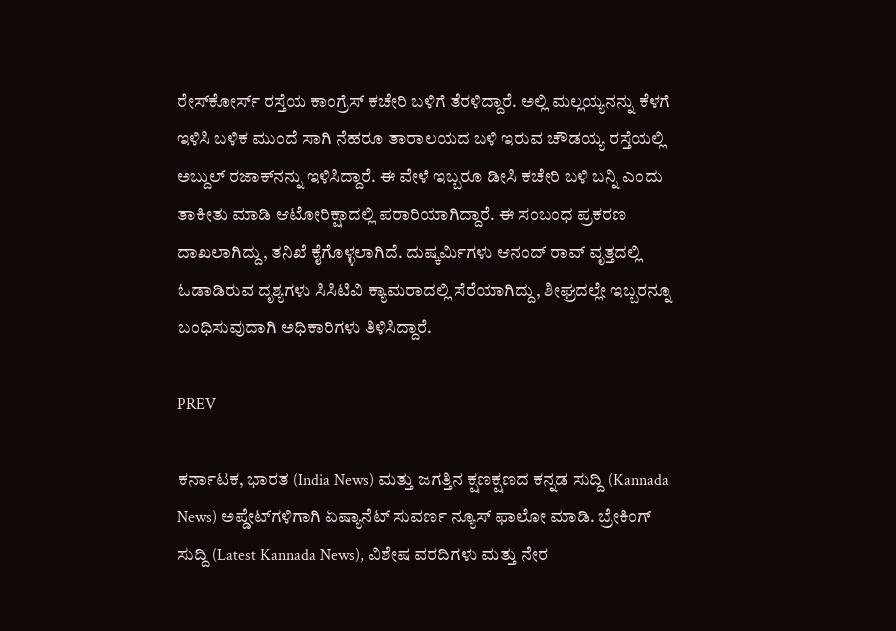ರೇಸ್‌ಕೋರ್ಸ್‌ ರಸ್ತೆಯ ಕಾಂಗ್ರೆಸ್‌ ಕಚೇರಿ ಬಳಿಗೆ ತೆರಳಿದ್ದಾರೆ. ಅಲ್ಲಿ ಮಲ್ಲಯ್ಯನನ್ನು ಕೆಳಗೆ ಇಳಿಸಿ ಬಳಿಕ ಮುಂದೆ ಸಾಗಿ ನೆಹರೂ ತಾರಾಲಯದ ಬಳಿ ಇರುವ ಚೌಡಯ್ಯ ರಸ್ತೆಯಲ್ಲಿ ಅಬ್ದುಲ್‌ ರಜಾಕ್‌ನನ್ನು ಇಳಿಸಿದ್ದಾರೆ. ಈ ವೇಳೆ ಇಬ್ಬರೂ ಡೀಸಿ ಕಚೇರಿ ಬಳಿ ಬನ್ನಿ ಎಂದು ತಾಕೀತು ಮಾಡಿ ಆಟೋರಿಕ್ಷಾದಲ್ಲಿ ಪರಾರಿಯಾಗಿದ್ದಾರೆ. ಈ ಸಂಬಂಧ ಪ್ರಕರಣ ದಾಖಲಾಗಿದ್ದು, ತನಿಖೆ ಕೈಗೊಳ್ಳಲಾಗಿದೆ. ದುಷ್ಕರ್ಮಿಗಳು ಆನಂದ್‌ ರಾವ್‌ ವೃತ್ತದಲ್ಲಿ ಓಡಾಡಿರುವ ದೃಶ್ಯಗಳು ಸಿಸಿಟಿವಿ ಕ್ಯಾಮರಾದಲ್ಲಿ ಸೆರೆಯಾಗಿದ್ದು, ಶೀಘ್ರದಲ್ಲೇ ಇಬ್ಬರನ್ನೂ ಬಂಧಿಸುವುದಾಗಿ ಅಧಿಕಾರಿಗಳು ತಿಳಿಸಿದ್ದಾರೆ.

PREV

ಕರ್ನಾಟಕ, ಭಾರತ (India News) ಮತ್ತು ಜಗತ್ತಿನ ಕ್ಷಣಕ್ಷಣದ ಕನ್ನಡ ಸುದ್ದಿ (Kannada News) ಅಪ್ಡೇಟ್‌ಗಳಿಗಾಗಿ ಏಷ್ಯಾನೆಟ್ ಸುವರ್ಣ ನ್ಯೂಸ್‌ ಫಾಲೋ ಮಾಡಿ. ಬ್ರೇಕಿಂಗ್ ಸುದ್ದಿ (Latest Kannada News), ವಿಶೇಷ ವರದಿಗಳು ಮತ್ತು ನೇರ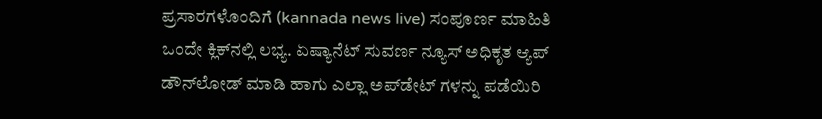ಪ್ರಸಾರಗಳೊಂದಿಗೆ (kannada news live) ಸಂಪೂರ್ಣ ಮಾಹಿತಿ ಒಂದೇ ಕ್ಲಿಕ್‌ನಲ್ಲಿ ಲಭ್ಯ. ಏಷ್ಯಾನೆಟ್ ಸುವರ್ಣ ನ್ಯೂಸ್ ಅಧಿಕೃತ ಆ್ಯಪ್ ಡೌನ್‌ಲೋಡ್ ಮಾಡಿ ಹಾಗು ಎಲ್ಲಾ ಅಪ್‌ಡೇಟ್ ಗಳನ್ನು ಪಡೆಯಿರಿ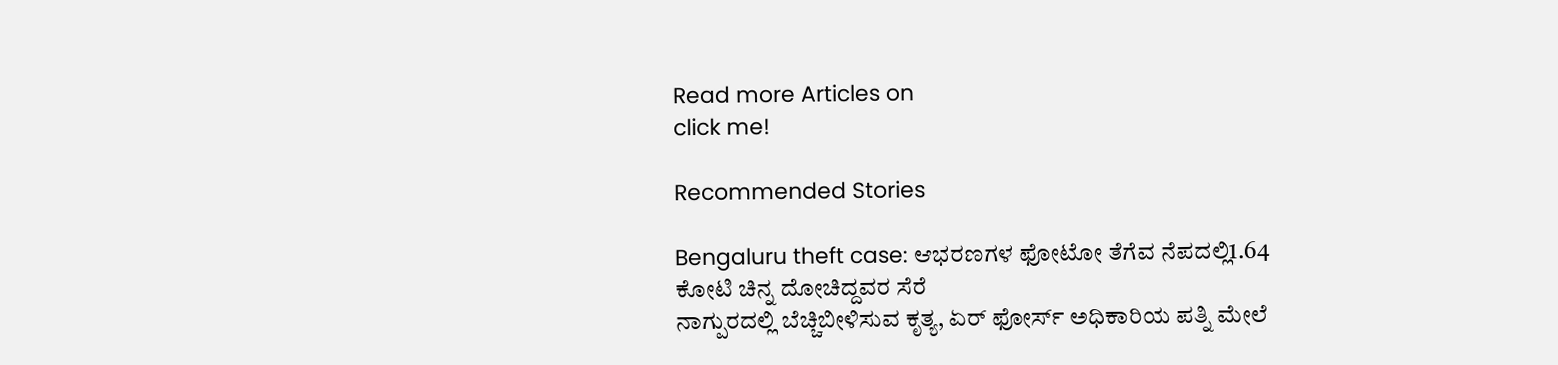Read more Articles on
click me!

Recommended Stories

Bengaluru theft case: ಆಭರಣಗಳ ಫೋಟೋ ತೆಗೆವ ನೆಪದಲ್ಲಿ1.64 ಕೋಟಿ ಚಿನ್ನ ದೋಚಿದ್ದವರ ಸೆರೆ
ನಾಗ್ಪುರದಲ್ಲಿ ಬೆಚ್ಚಿಬೀಳಿಸುವ ಕೃತ್ಯ, ಏರ್ ಫೋರ್ಸ್ ಅಧಿಕಾರಿಯ ಪತ್ನಿ ಮೇಲೆ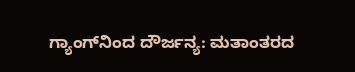ಗ್ಯಾಂಗ್‌ನಿಂದ ದೌರ್ಜನ್ಯ: ಮತಾಂತರದ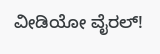ವೀಡಿಯೋ ವೈರಲ್!